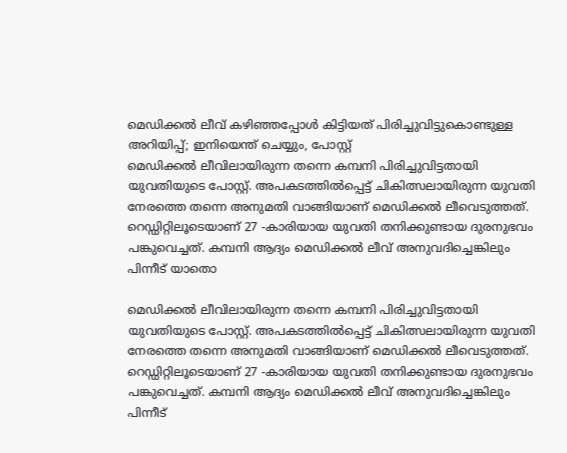മെഡിക്കൽ ലീവ് കഴിഞ്ഞപ്പോൾ കിട്ടിയത് പിരിച്ചുവിട്ടുകൊണ്ടുള്ള അറിയിപ്പ്; ഇനിയെന്ത് ചെയ്യും, പോസ്റ്റ്
മെഡിക്കൽ ലീവിലായിരുന്ന തന്നെ കമ്പനി പിരിച്ചുവിട്ടതായി യുവതിയുടെ പോസ്റ്റ്. അപകടത്തിൽപ്പെട്ട് ചികിത്സലായിരുന്ന യുവതി നേരത്തെ തന്നെ അനുമതി വാങ്ങിയാണ് മെഡിക്കൽ ലീവെടുത്തത്. റെഡ്ഡിറ്റിലൂടെയാണ് 27 -കാരിയായ യുവതി തനിക്കുണ്ടായ ദുരനുഭവം പങ്കുവെച്ചത്. കമ്പനി ആദ്യം മെഡിക്കൽ ലീവ് അനുവദിച്ചെങ്കിലും പിന്നീട് യാതൊ

മെഡിക്കൽ ലീവിലായിരുന്ന തന്നെ കമ്പനി പിരിച്ചുവിട്ടതായി യുവതിയുടെ പോസ്റ്റ്. അപകടത്തിൽപ്പെട്ട് ചികിത്സലായിരുന്ന യുവതി നേരത്തെ തന്നെ അനുമതി വാങ്ങിയാണ് മെഡിക്കൽ ലീവെടുത്തത്. റെഡ്ഡിറ്റിലൂടെയാണ് 27 -കാരിയായ യുവതി തനിക്കുണ്ടായ ദുരനുഭവം പങ്കുവെച്ചത്. കമ്പനി ആദ്യം മെഡിക്കൽ ലീവ് അനുവദിച്ചെങ്കിലും പിന്നീട്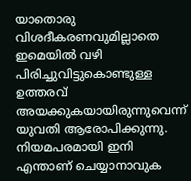യാതൊരു വിശദീകരണവുമില്ലാതെ ഇമെയിൽ വഴി പിരിച്ചുവിട്ടുകൊണ്ടുള്ള ഉത്തരവ് അയക്കുകയായിരുന്നുവെന്ന് യുവതി ആരോപിക്കുന്നു. നിയമപരമായി ഇനി എന്താണ് ചെയ്യാനാവുക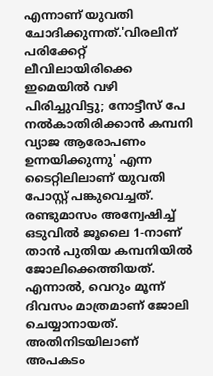എന്നാണ് യുവതി ചോദിക്കുന്നത്.'വിരലിന് പരിക്കേറ്റ് ലീവിലായിരിക്കെ ഇമെയിൽ വഴി പിരിച്ചുവിട്ടു; നോട്ടീസ് പേ നൽകാതിരിക്കാൻ കമ്പനി വ്യാജ ആരോപണം ഉന്നയിക്കുന്നു' എന്ന ടൈറ്റിലിലാണ് യുവതി പോസ്റ്റ് പങ്കുവെച്ചത്. രണ്ടുമാസം അന്വേഷിച്ച് ഒടുവിൽ ജൂലൈ 1-നാണ് താൻ പുതിയ കമ്പനിയിൽ ജോലിക്കെത്തിയത്. എന്നാൽ, വെറും മൂന്ന് ദിവസം മാത്രമാണ് ജോലി ചെയ്യാനായത്. അതിനിടയിലാണ് അപകടം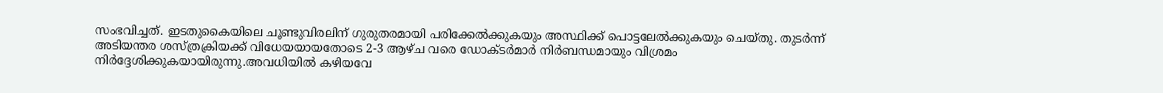സംഭവിച്ചത്. ഇടതുകൈയിലെ ചൂണ്ടുവിരലിന് ഗുരുതരമായി പരിക്കേൽക്കുകയും അസ്ഥിക്ക് പൊട്ടലേൽക്കുകയും ചെയ്തു. തുടർന്ന് അടിയന്തര ശസ്ത്രക്രിയക്ക് വിധേയയായതോടെ 2-3 ആഴ്ച വരെ ഡോക്ടർമാർ നിർബന്ധമായും വിശ്രമം നിർദ്ദേശിക്കുകയായിരുന്നു.അവധിയിൽ കഴിയവേ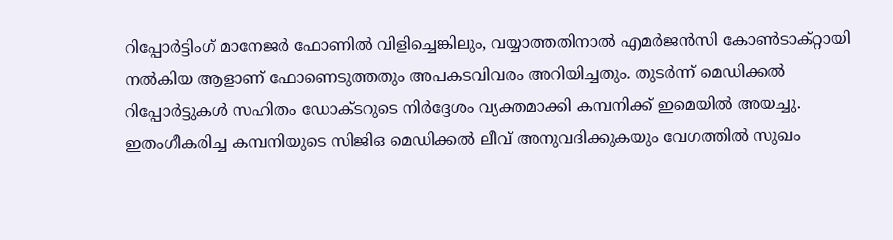റിപ്പോർട്ടിംഗ് മാനേജർ ഫോണിൽ വിളിച്ചെങ്കിലും, വയ്യാത്തതിനാൽ എമർജൻസി കോൺടാക്റ്റായി നൽകിയ ആളാണ് ഫോണെടുത്തതും അപകടവിവരം അറിയിച്ചതും. തുടർന്ന് മെഡിക്കൽ റിപ്പോർട്ടുകൾ സഹിതം ഡോക്ടറുടെ നിർദ്ദേശം വ്യക്തമാക്കി കമ്പനിക്ക് ഇമെയിൽ അയച്ചു. ഇതംഗീകരിച്ച കമ്പനിയുടെ സിജിഒ മെഡിക്കൽ ലീവ് അനുവദിക്കുകയും വേഗത്തിൽ സുഖം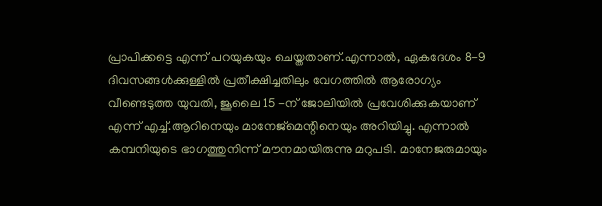പ്രാപിക്കട്ടെ എന്ന് പറയുകയും ചെയ്തതാണ്.എന്നാൽ, ഏകദേശം 8-9 ദിവസങ്ങൾക്കുള്ളിൽ പ്രതീക്ഷിച്ചതിലും വേഗത്തിൽ ആരോഗ്യം വീണ്ടെടുത്ത യുവതി, ജൂലൈ 15 -ന് ജോലിയിൽ പ്രവേശിക്കുകയാണ് എന്ന് എച്ച്.ആറിനെയും മാനേജ്‌മെന്റിനെയും അറിയിച്ചു. എന്നാൽ കമ്പനിയുടെ ഭാഗത്തുനിന്ന് മൗനമായിരുന്നു മറുപടി. മാനേജരുമായും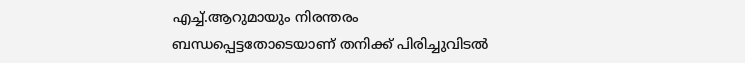എച്ച്.ആറുമായും നിരന്തരം ബന്ധപ്പെട്ടതോടെയാണ് തനിക്ക് പിരിച്ചുവിടൽ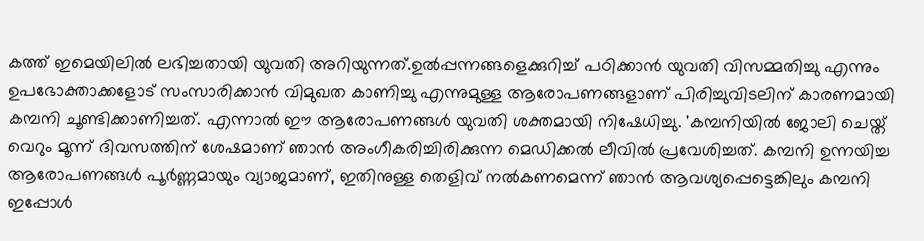കത്ത് ഇമെയിലിൽ ലഭിച്ചതായി യുവതി അറിയുന്നത്.ഉൽപ്പന്നങ്ങളെക്കുറിച്ച് പഠിക്കാൻ യുവതി വിസമ്മതിച്ചു എന്നും ഉപഭോക്താക്കളോട് സംസാരിക്കാൻ വിമുഖത കാണിച്ചു എന്നുമുള്ള ആരോപണങ്ങളാണ് പിരിച്ചുവിടലിന് കാരണമായി കമ്പനി ചൂണ്ടിക്കാണിച്ചത്. എന്നാൽ ഈ ആരോപണങ്ങൾ യുവതി ശക്തമായി നിഷേധിച്ചു. 'കമ്പനിയിൽ ജോലി ചെയ്ത് വെറും മൂന്ന് ദിവസത്തിന് ശേഷമാണ് ഞാൻ അംഗീകരിച്ചിരിക്കുന്ന മെഡിക്കൽ ലീവിൽ പ്രവേശിച്ചത്. കമ്പനി ഉന്നയിച്ച ആരോപണങ്ങൾ പൂർണ്ണമായും വ്യാജമാണ്, ഇതിനുള്ള തെളിവ് നൽകണമെന്ന് ഞാൻ ആവശ്യപ്പെട്ടെങ്കിലും കമ്പനി ഇപ്പോൾ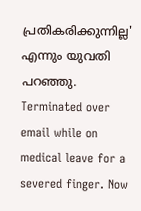പ്രതികരിക്കുന്നില്ല' എന്നും യുവതി പറഞ്ഞു. Terminated over email while on medical leave for a severed finger. Now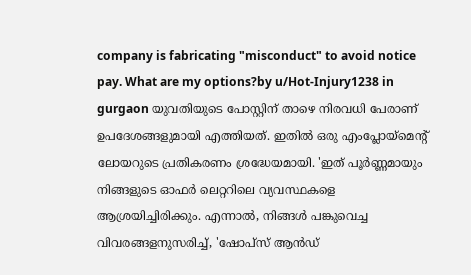company is fabricating "misconduct" to avoid notice pay. What are my options?by u/Hot-Injury1238 in gurgaon യുവതിയുടെ പോസ്റ്റിന് താഴെ നിരവധി പേരാണ് ഉപദേശങ്ങളുമായി എത്തിയത്. ഇതിൽ ഒരു എംപ്ലോയ്മെന്റ് ലോയറുടെ പ്രതികരണം ശ്രദ്ധേയമായി. 'ഇത് പൂർണ്ണമായും നിങ്ങളുടെ ഓഫർ ലെറ്ററിലെ വ്യവസ്ഥകളെ ആശ്രയിച്ചിരിക്കും. എന്നാൽ, നിങ്ങൾ പങ്കുവെച്ച വിവരങ്ങളനുസരിച്ച്, 'ഷോപ്സ് ആൻഡ്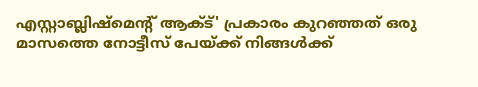എസ്റ്റാബ്ലിഷ്മെന്റ് ആക്ട്' പ്രകാരം കുറഞ്ഞത് ഒരു മാസത്തെ നോട്ടീസ് പേയ്ക്ക് നിങ്ങൾക്ക്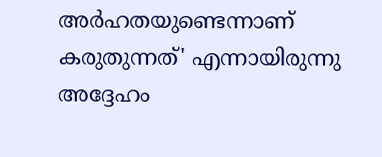അർഹതയുണ്ടെന്നാണ് കരുതുന്നത്' എന്നായിരുന്നു അദ്ദേഹം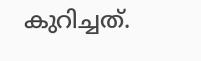കുറിച്ചത്.